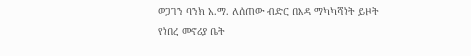ወጋገን ባንክ አ.ማ. ለሰጠው ብድር በእዳ ማካካሻነት ይዞት የነበረ መኖሪያ ቤት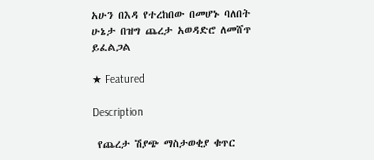አሁን በእዳ የተረከበው በመሆኑ ባለበት ሁኔታ በዝግ ጨረታ አወዳድሮ ለመሸጥ ይፈልጋል

★ Featured

Description

 የጨረታ ሽያጭ ማስታወቂያ ቁጥር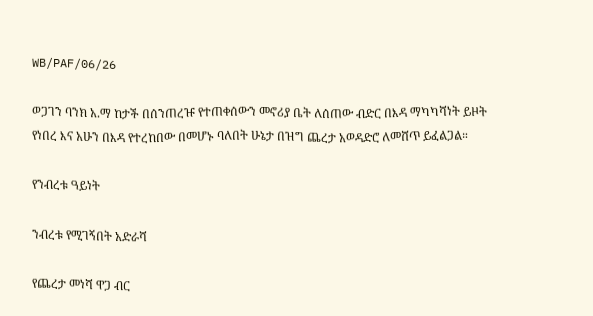WB/PAF/06/26

ወጋገን ባንክ አ.ማ ከታች በሰንጠረዡ የተጠቀሰውን መኖሪያ ቤት ለሰጠው ብድር በእዳ ማካካሻነት ይዞት የነበረ እና አሁን በእዳ የተረከበው በመሆኑ ባለበት ሁኔታ በዝግ ጨረታ አወዳድሮ ለመሸጥ ይፈልጋል።

የንብረቱ ዓይነት

ንብረቱ የሚገኝበት አድራሻ

የጨረታ መነሻ ዋጋ ብር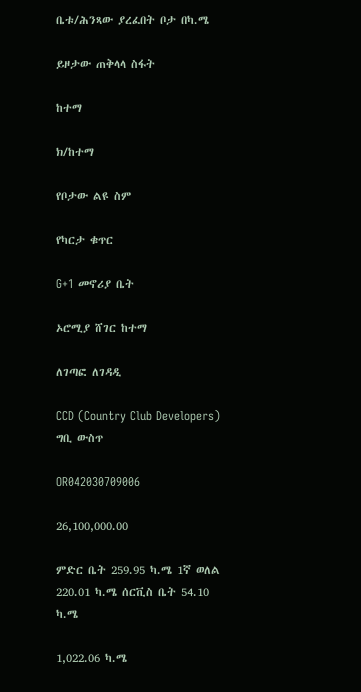ቤቱ/ሕንጻው ያረፈበት ቦታ በካ.ሜ

ይዞታው ጠቅላላ ስፋት

ከተማ

ክ/ከተማ

የቦታው ልዩ ስም

የካርታ ቁጥር

G+1 መኖሪያ ቤት

ኦሮሚያ ሸገር ከተማ

ለገጣፎ ለገዳዲ

CCD (Country Club Developers) ግቢ ውስጥ

OR042030709006

26,100,000.00

ምድር ቤት 259.95 ካ.ሜ 1ኛ ወለል 220.01 ካ.ሜ ሰርቪስ ቤት 54.10 ካ.ሜ

1,022.06 ካ.ሜ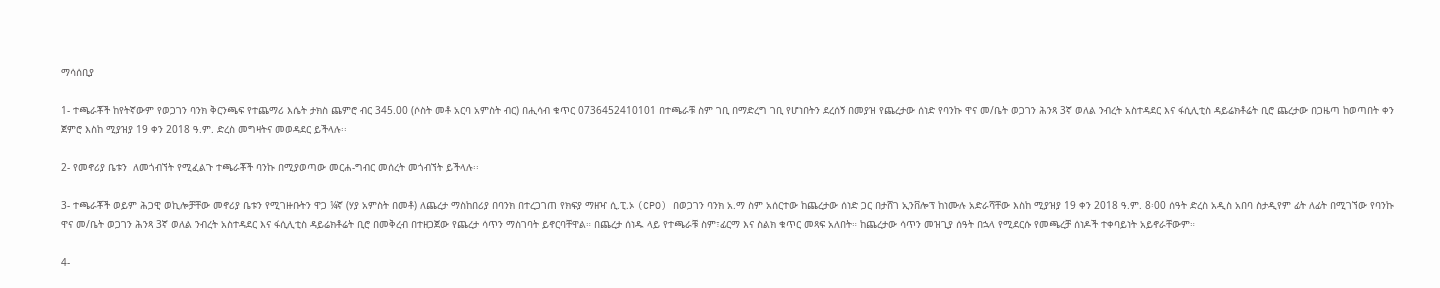ማሳሰቢያ

1- ተጫራቾች ከየትኛውም የወጋገን ባንክ ቅርንጫፍ የተጨማሪ እሴት ታክስ ጨምሮ ብር 345.00 (ሶስት መቶ አርባ አምስት ብር) በሒሳብ ቁጥር 0736452410101 በተጫራቹ ስም ገቢ በማድረግ ገቢ የሆነበትን ደረሰኝ በመያዝ የጨረታው ሰነድ የባንኩ ዋና መ/ቤት ወጋገን ሕንጻ 3ኛ ወለል ንብረት አስተዳደር እና ፋሲሊቲስ ዳይሬክቶሬት ቢሮ ጨረታው በጋዜጣ ከወጣበት ቀን ጀምሮ እስከ ሚያዝያ 19 ቀን 2018 ዓ.ም. ድረስ መግዛትና መወዳደር ይችላሉ፡፡

2- የመኖሪያ ቤቱን  ለመጎብኘት የሚፈልጉ ተጫራቾች ባንኩ በሚያወጣው መርሐ-ግብር መሰረት መጎብኘት ይችላሉ፡፡

3- ተጫራቾች ወይም ሕጋዊ ወኪሎቻቸው መኖሪያ ቤቱን የሚገዙቡትን ዋጋ ¼ኛ (ሃያ አምስት በመቶ) ለጨረታ ማስከበሪያ በባንክ በተረጋገጠ የክፍያ ማዘዣ ሲ.ፒ.ኦ (CPO) በወጋገን ባንክ አ.ማ ስም አሰርተው ከጨረታው ሰነድ ጋር በታሸገ ኢንቨሎፕ ከነሙሉ አድራሻቸው እስከ ሚያዝያ 19 ቀን 2018 ዓ.ም. 8፡00 ሰዓት ድረስ አዲስ አበባ ስታዲየም ፊት ለፊት በሚገኘው የባንኩ ዋና መ/ቤት ወጋገን ሕንጻ 3ኛ ወለል ንብረት አስተዳደር እና ፋሲሊቲስ ዳይሬክቶሬት ቢሮ በመቅረብ በተዘጋጀው የጨረታ ሳጥን ማስገባት ይኖርባቸዋል። በጨረታ ሰነዱ ላይ የተጫራቹ ስም፣ፊርማ እና ስልክ ቁጥር መጻፍ አለበት። ከጨረታው ሳጥን መዝጊያ ሰዓት በኋላ የሚደርሱ የመጫረቻ ሰነዶች ተቀባይነት አይኖራቸውም።

4-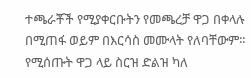ተጫራቾች የሚያቀርቡትን የመጫረቻ ዋጋ በቀላሉ በሚጠፋ ወይም በእርሳስ መሙላት የለባቸውም። የሚሰጡት ዋጋ ላይ ስርዝ ድልዝ ካለ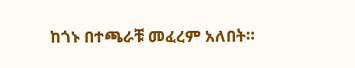ከጎኑ በተጫራቹ መፈረም አለበት።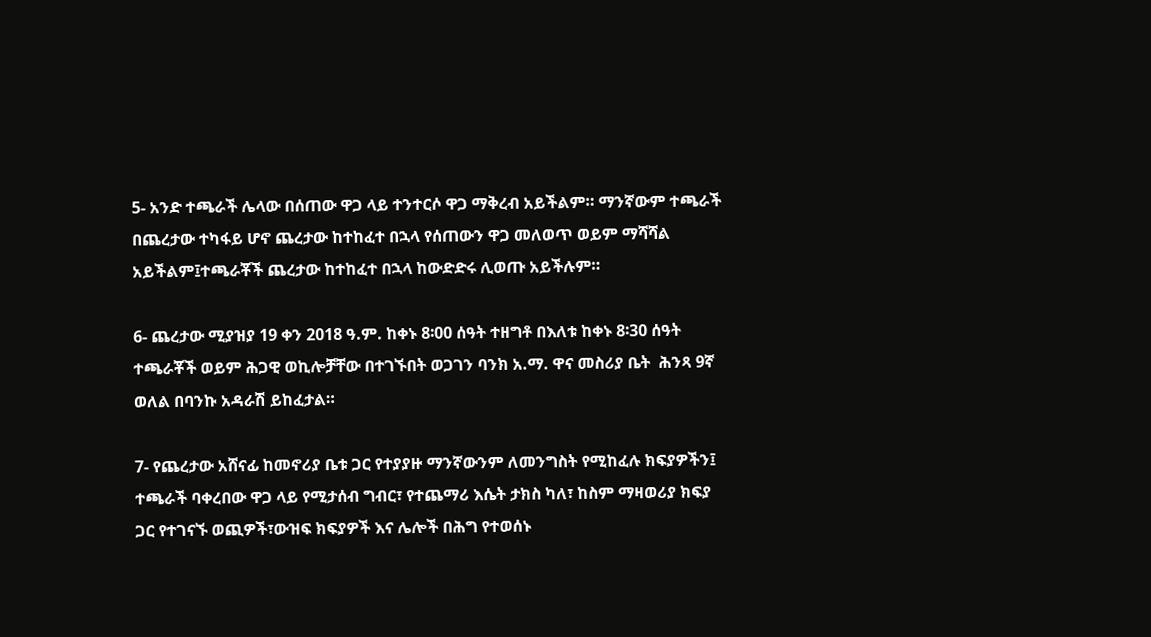5- አንድ ተጫራች ሌላው በሰጠው ዋጋ ላይ ተንተርሶ ዋጋ ማቅረብ አይችልም። ማንኛውም ተጫራች በጨረታው ተካፋይ ሆኖ ጨረታው ከተከፈተ በኋላ የሰጠውን ዋጋ መለወጥ ወይም ማሻሻል አይችልም፤ተጫራቾች ጨረታው ከተከፈተ በኋላ ከውድድሩ ሊወጡ አይችሉም።

6- ጨረታው ሚያዝያ 19 ቀን 2018 ዓ.ም. ከቀኑ 8፡00 ሰዓት ተዘግቶ በእለቱ ከቀኑ 8፡30 ሰዓት ተጫራቾች ወይም ሕጋዊ ወኪሎቻቸው በተገኙበት ወጋገን ባንክ አ.ማ. ዋና መስሪያ ቤት  ሕንጻ 9ኛ ወለል በባንኩ አዳራሽ ይከፈታል።

7- የጨረታው አሸናፊ ከመኖሪያ ቤቱ ጋር የተያያዙ ማንኛውንም ለመንግስት የሚከፈሉ ክፍያዎችን፤ ተጫራች ባቀረበው ዋጋ ላይ የሚታሰብ ግብር፣ የተጨማሪ እሴት ታክስ ካለ፣ ከስም ማዛወሪያ ክፍያ ጋር የተገናኙ ወጪዎች፣ውዝፍ ክፍያዎች እና ሌሎች በሕግ የተወሰኑ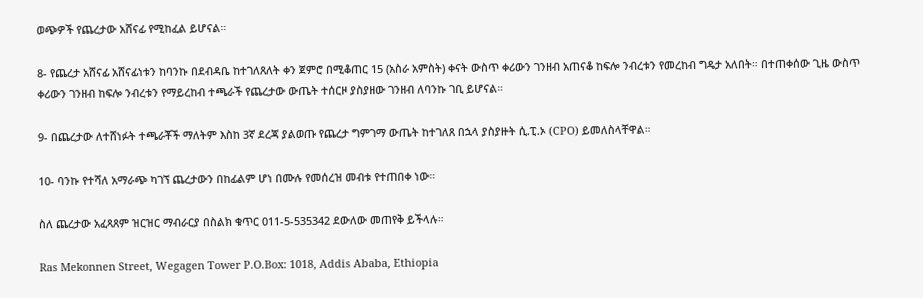ወጭዎች የጨረታው አሸናፊ የሚከፈል ይሆናል።

8- የጨረታ አሸናፊ አሸናፊነቱን ከባንኩ በደብዳቤ ከተገለጸለት ቀን ጀምሮ በሚቆጠር 15 (አስራ አምስት) ቀናት ውስጥ ቀሪውን ገንዘብ አጠናቆ ከፍሎ ንብረቱን የመረከብ ግዴታ አለበት። በተጠቀሰው ጊዜ ውስጥ ቀሪውን ገንዘብ ከፍሎ ንብረቱን የማይረከብ ተጫራች የጨረታው ውጤት ተሰርዞ ያስያዘው ገንዘብ ለባንኩ ገቢ ይሆናል።

9- በጨረታው ለተሸነፉት ተጫራቾች ማለትም እስከ 3ኛ ደረጃ ያልወጡ የጨረታ ግምገማ ውጤት ከተገለጸ በኋላ ያስያዙት ሲ.ፒ.ኦ (CPO) ይመለስላቸዋል።

10- ባንኩ የተሻለ አማራጭ ካገኘ ጨረታውን በከፊልም ሆነ በሙሉ የመሰረዝ መብቱ የተጠበቀ ነው።

ስለ ጨረታው አፈጻጸም ዝርዝር ማብራርያ በስልክ ቁጥር 011-5-535342 ደውለው መጠየቅ ይችላሉ።

Ras Mekonnen Street, Wegagen Tower P.O.Box: 1018, Addis Ababa, Ethiopia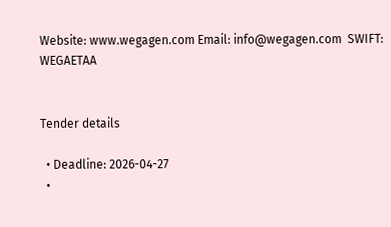Website: www.wegagen.com Email: info@wegagen.com  SWIFT: WEGAETAA


Tender details

  • Deadline: 2026-04-27
  •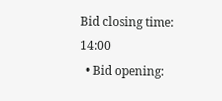Bid closing time: 14:00
  • Bid opening: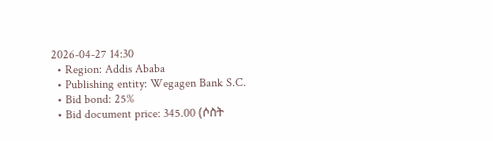2026-04-27 14:30
  • Region: Addis Ababa
  • Publishing entity: Wegagen Bank S.C.
  • Bid bond: 25%
  • Bid document price: 345.00 (ሶስት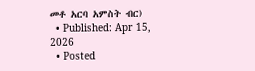መቶ አርባ አምስት ብር)
  • Published: Apr 15, 2026
  • Posted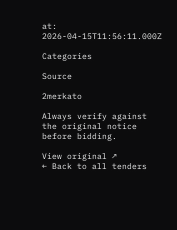at: 2026-04-15T11:56:11.000Z

Categories

Source

2merkato

Always verify against the original notice before bidding.

View original ↗
← Back to all tenders